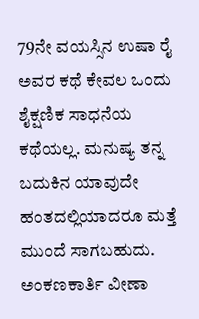79ನೇ ವಯಸ್ಸಿನ ಉಷಾ ರೈ ಅವರ ಕಥೆ ಕೇವಲ ಒಂದು ಶೈಕ್ಷಣಿಕ ಸಾಧನೆಯ ಕಥೆಯಲ್ಲ. ಮನುಷ್ಯ ತನ್ನ ಬದುಕಿನ ಯಾವುದೇ ಹಂತದಲ್ಲಿಯಾದರೂ ಮತ್ತೆ ಮುಂದೆ ಸಾಗಬಹುದು. ಅಂಕಣಕಾರ್ತಿ ವೀಣಾ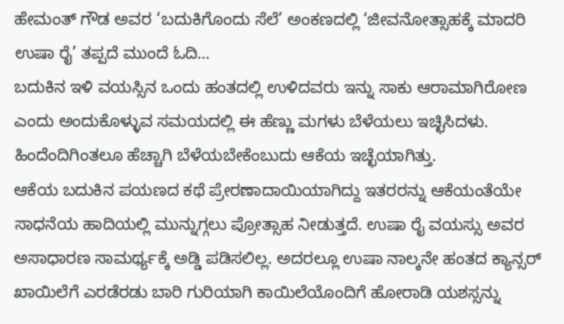ಹೇಮಂತ್ ಗೌಡ ಅವರ ‘ಬದುಕಿಗೊಂದು ಸೆಲೆ’ ಅಂಕಣದಲ್ಲಿ ‘ಜೀವನೋತ್ಸಾಹಕ್ಕೆ ಮಾದರಿ ಉಷಾ ರೈ’ ತಪ್ಪದೆ ಮುಂದೆ ಓದಿ…
ಬದುಕಿನ ಇಳಿ ವಯಸ್ಸಿನ ಒಂದು ಹಂತದಲ್ಲಿ ಉಳಿದವರು ಇನ್ನು ಸಾಕು ಆರಾಮಾಗಿರೋಣ ಎಂದು ಅಂದುಕೊಳ್ಳುವ ಸಮಯದಲ್ಲಿ ಈ ಹೆಣ್ಣು ಮಗಳು ಬೆಳೆಯಲು ಇಚ್ಛಿಸಿದಳು. ಹಿಂದೆಂದಿಗಿಂತಲೂ ಹೆಚ್ಚಾಗಿ ಬೆಳೆಯಬೇಕೆಂಬುದು ಆಕೆಯ ಇಚ್ಛೆಯಾಗಿತ್ತು.
ಆಕೆಯ ಬದುಕಿನ ಪಯಣದ ಕಥೆ ಪ್ರೇರಣಾದಾಯಿಯಾಗಿದ್ದು ಇತರರನ್ನು ಆಕೆಯಂತೆಯೇ ಸಾಧನೆಯ ಹಾದಿಯಲ್ಲಿ ಮುನ್ನುಗ್ಗಲು ಪ್ರೋತ್ಸಾಹ ನೀಡುತ್ತದೆ. ಉಷಾ ರೈ ವಯಸ್ಸು ಅವರ ಅಸಾಧಾರಣ ಸಾಮರ್ಥ್ಯಕ್ಕೆ ಅಡ್ಡಿ ಪಡಿಸಲಿಲ್ಲ. ಅದರಲ್ಲೂ ಉಷಾ ನಾಲ್ಕನೇ ಹಂತದ ಕ್ಯಾನ್ಸರ್ ಖಾಯಿಲೆಗೆ ಎರಡೆರಡು ಬಾರಿ ಗುರಿಯಾಗಿ ಕಾಯಿಲೆಯೊಂದಿಗೆ ಹೋರಾಡಿ ಯಶಸ್ಸನ್ನು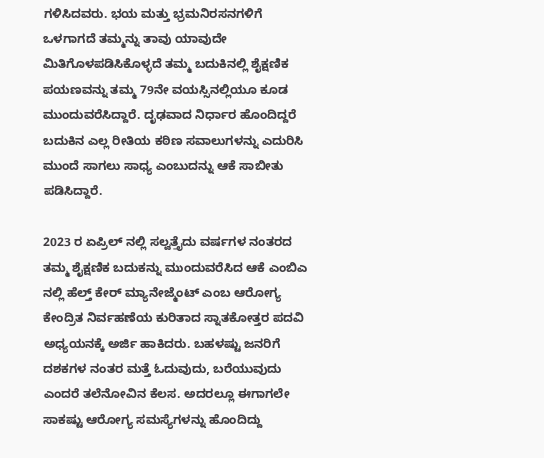ಗಳಿಸಿದವರು. ಭಯ ಮತ್ತು ಭ್ರಮನಿರಸನಗಳಿಗೆ ಒಳಗಾಗದೆ ತಮ್ಮನ್ನು ತಾವು ಯಾವುದೇ ಮಿತಿಗೊಳಪಡಿಸಿಕೊಳ್ಳದೆ ತಮ್ಮ ಬದುಕಿನಲ್ಲಿ ಶೈಕ್ಷಣಿಕ ಪಯಣವನ್ನು ತಮ್ಮ 79ನೇ ವಯಸ್ಸಿನಲ್ಲಿಯೂ ಕೂಡ ಮುಂದುವರೆಸಿದ್ದಾರೆ. ದೃಢವಾದ ನಿರ್ಧಾರ ಹೊಂದಿದ್ದರೆ ಬದುಕಿನ ಎಲ್ಲ ರೀತಿಯ ಕಠಿಣ ಸವಾಲುಗಳನ್ನು ಎದುರಿಸಿ ಮುಂದೆ ಸಾಗಲು ಸಾಧ್ಯ ಎಂಬುದನ್ನು ಆಕೆ ಸಾಬೀತು ಪಡಿಸಿದ್ದಾರೆ.

2023 ರ ಏಪ್ರಿಲ್ ನಲ್ಲಿ ಸಲ್ವತ್ತೈದು ವರ್ಷಗಳ ನಂತರದ ತಮ್ಮ ಶೈಕ್ಷಣಿಕ ಬದುಕನ್ನು ಮುಂದುವರೆಸಿದ ಆಕೆ ಎಂಬಿಎ ನಲ್ಲಿ ಹೆಲ್ತ್ ಕೇರ್ ಮ್ಯಾನೇಜ್ಮೆಂಟ್ ಎಂಬ ಆರೋಗ್ಯ ಕೇಂದ್ರಿತ ನಿರ್ವಹಣೆಯ ಕುರಿತಾದ ಸ್ನಾತಕೋತ್ತರ ಪದವಿ ಅಧ್ಯಯನಕ್ಕೆ ಅರ್ಜಿ ಹಾಕಿದರು. ಬಹಳಷ್ಟು ಜನರಿಗೆ ದಶಕಗಳ ನಂತರ ಮತ್ತೆ ಓದುವುದು, ಬರೆಯುವುದು ಎಂದರೆ ತಲೆನೋವಿನ ಕೆಲಸ. ಅದರಲ್ಲೂ ಈಗಾಗಲೇ ಸಾಕಷ್ಟು ಆರೋಗ್ಯ ಸಮಸ್ಯೆಗಳನ್ನು ಹೊಂದಿದ್ದು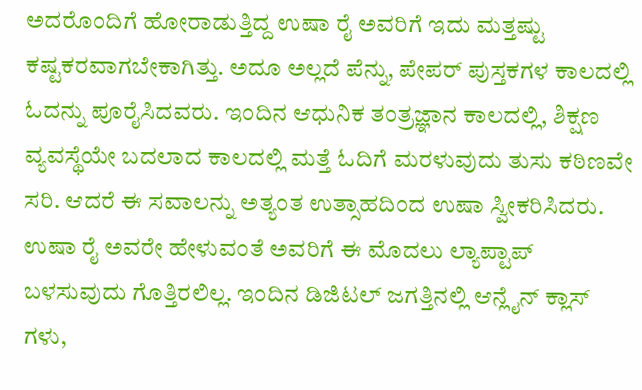ಅದರೊಂದಿಗೆ ಹೋರಾಡುತ್ತಿದ್ದ ಉಷಾ ರೈ ಅವರಿಗೆ ಇದು ಮತ್ತಷ್ಟು ಕಷ್ಟಕರವಾಗಬೇಕಾಗಿತ್ತು. ಅದೂ ಅಲ್ಲದೆ ಪೆನ್ನು, ಪೇಪರ್ ಪುಸ್ತಕಗಳ ಕಾಲದಲ್ಲಿ ಓದನ್ನು ಪೂರೈಸಿದವರು. ಇಂದಿನ ಆಧುನಿಕ ತಂತ್ರಜ್ಞಾನ ಕಾಲದಲ್ಲಿ, ಶಿಕ್ಷಣ ವ್ಯವಸ್ಥೆಯೇ ಬದಲಾದ ಕಾಲದಲ್ಲಿ ಮತ್ತೆ ಓದಿಗೆ ಮರಳುವುದು ತುಸು ಕಠಿಣವೇ ಸರಿ. ಆದರೆ ಈ ಸವಾಲನ್ನು ಅತ್ಯಂತ ಉತ್ಸಾಹದಿಂದ ಉಷಾ ಸ್ವೀಕರಿಸಿದರು.
ಉಷಾ ರೈ ಅವರೇ ಹೇಳುವಂತೆ ಅವರಿಗೆ ಈ ಮೊದಲು ಲ್ಯಾಪ್ಟಾಪ್ ಬಳಸುವುದು ಗೊತ್ತಿರಲಿಲ್ಲ. ಇಂದಿನ ಡಿಜಿಟಲ್ ಜಗತ್ತಿನಲ್ಲಿ ಆನ್ಲೈನ್ ಕ್ಲಾಸ್ ಗಳು,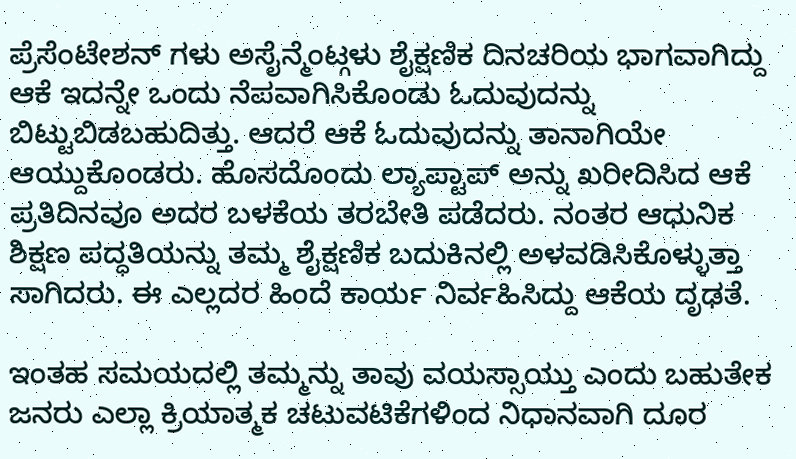ಪ್ರೆಸೆಂಟೇಶನ್ ಗಳು ಅಸೈನ್ಮೆಂಟ್ಗಳು ಶೈಕ್ಷಣಿಕ ದಿನಚರಿಯ ಭಾಗವಾಗಿದ್ದು ಆಕೆ ಇದನ್ನೇ ಒಂದು ನೆಪವಾಗಿಸಿಕೊಂಡು ಓದುವುದನ್ನು ಬಿಟ್ಟುಬಿಡಬಹುದಿತ್ತು. ಆದರೆ ಆಕೆ ಓದುವುದನ್ನು ತಾನಾಗಿಯೇ ಆಯ್ದುಕೊಂಡರು. ಹೊಸದೊಂದು ಲ್ಯಾಪ್ಟಾಪ್ ಅನ್ನು ಖರೀದಿಸಿದ ಆಕೆ ಪ್ರತಿದಿನವೂ ಅದರ ಬಳಕೆಯ ತರಬೇತಿ ಪಡೆದರು. ನಂತರ ಆಧುನಿಕ ಶಿಕ್ಷಣ ಪದ್ಧತಿಯನ್ನು ತಮ್ಮ ಶೈಕ್ಷಣಿಕ ಬದುಕಿನಲ್ಲಿ ಅಳವಡಿಸಿಕೊಳ್ಳುತ್ತಾ ಸಾಗಿದರು. ಈ ಎಲ್ಲದರ ಹಿಂದೆ ಕಾರ್ಯ ನಿರ್ವಹಿಸಿದ್ದು ಆಕೆಯ ದೃಢತೆ.

ಇಂತಹ ಸಮಯದಲ್ಲಿ ತಮ್ಮನ್ನು ತಾವು ವಯಸ್ಸಾಯ್ತು ಎಂದು ಬಹುತೇಕ ಜನರು ಎಲ್ಲಾ ಕ್ರಿಯಾತ್ಮಕ ಚಟುವಟಿಕೆಗಳಿಂದ ನಿಧಾನವಾಗಿ ದೂರ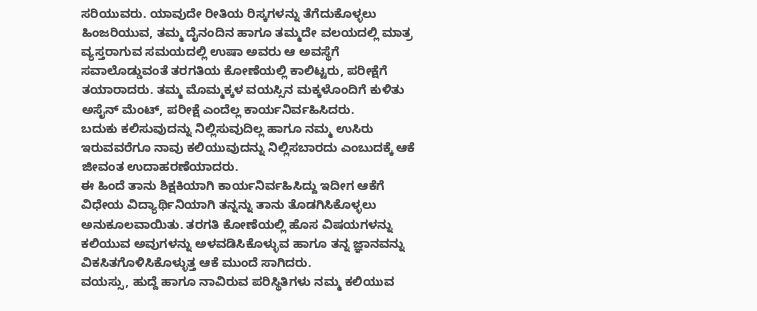ಸರಿಯುವರು. ಯಾವುದೇ ರೀತಿಯ ರಿಸ್ಕಗಳನ್ನು ತೆಗೆದುಕೊಳ್ಳಲು ಹಿಂಜರಿಯುವ, ತಮ್ಮ ದೈನಂದಿನ ಹಾಗೂ ತಮ್ಮದೇ ವಲಯದಲ್ಲಿ ಮಾತ್ರ ವ್ಯಸ್ತರಾಗುವ ಸಮಯದಲ್ಲಿ ಉಷಾ ಅವರು ಆ ಅವಸ್ಥೆಗೆ ಸವಾಲೊಡ್ಡುವಂತೆ ತರಗತಿಯ ಕೋಣೆಯಲ್ಲಿ ಕಾಲಿಟ್ಟರು, ಪರೀಕ್ಷೆಗೆ ತಯಾರಾದರು. ತಮ್ಮ ಮೊಮ್ಮಕ್ಕಳ ವಯಸ್ಸಿನ ಮಕ್ಕಳೊಂದಿಗೆ ಕುಳಿತು ಅಸೈನ್ ಮೆಂಟ್, ಪರೀಕ್ಷೆ ಎಂದೆಲ್ಲ ಕಾರ್ಯನಿರ್ವಹಿಸಿದರು.
ಬದುಕು ಕಲಿಸುವುದನ್ನು ನಿಲ್ಲಿಸುವುದಿಲ್ಲ ಹಾಗೂ ನಮ್ಮ ಉಸಿರು ಇರುವವರೆಗೂ ನಾವು ಕಲಿಯುವುದನ್ನು ನಿಲ್ಲಿಸಬಾರದು ಎಂಬುದಕ್ಕೆ ಆಕೆ ಜೀವಂತ ಉದಾಹರಣೆಯಾದರು.
ಈ ಹಿಂದೆ ತಾನು ಶಿಕ್ಷಕಿಯಾಗಿ ಕಾರ್ಯನಿರ್ವಹಿಸಿದ್ದು ಇದೀಗ ಆಕೆಗೆ ವಿಧೇಯ ವಿದ್ಯಾರ್ಥಿನಿಯಾಗಿ ತನ್ನನ್ನು ತಾನು ತೊಡಗಿಸಿಕೊಳ್ಳಲು ಅನುಕೂಲವಾಯಿತು. ತರಗತಿ ಕೋಣೆಯಲ್ಲಿ ಹೊಸ ವಿಷಯಗಳನ್ನು ಕಲಿಯುವ ಅವುಗಳನ್ನು ಅಳವಡಿಸಿಕೊಳ್ಳುವ ಹಾಗೂ ತನ್ನ ಜ್ಞಾನವನ್ನು ವಿಕಸಿತಗೊಳಿಸಿಕೊಳ್ಳುತ್ತ ಆಕೆ ಮುಂದೆ ಸಾಗಿದರು.
ವಯಸ್ಸು, ಹುದ್ದೆ ಹಾಗೂ ನಾವಿರುವ ಪರಿಸ್ಥಿತಿಗಳು ನಮ್ಮ ಕಲಿಯುವ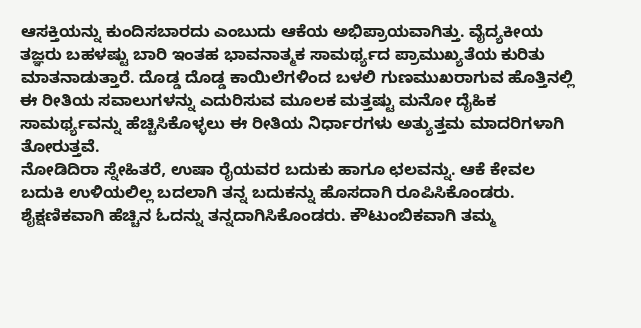ಆಸಕ್ತಿಯನ್ನು ಕುಂದಿಸಬಾರದು ಎಂಬುದು ಆಕೆಯ ಅಭಿಪ್ರಾಯವಾಗಿತ್ತು. ವೈದ್ಯಕೀಯ ತಜ್ಞರು ಬಹಳಷ್ಟು ಬಾರಿ ಇಂತಹ ಭಾವನಾತ್ಮಕ ಸಾಮರ್ಥ್ಯದ ಪ್ರಾಮುಖ್ಯತೆಯ ಕುರಿತು ಮಾತನಾಡುತ್ತಾರೆ. ದೊಡ್ಡ ದೊಡ್ಡ ಕಾಯಿಲೆಗಳಿಂದ ಬಳಲಿ ಗುಣಮುಖರಾಗುವ ಹೊತ್ತಿನಲ್ಲಿ ಈ ರೀತಿಯ ಸವಾಲುಗಳನ್ನು ಎದುರಿಸುವ ಮೂಲಕ ಮತ್ತಷ್ಟು ಮನೋ ದೈಹಿಕ ಸಾಮರ್ಥ್ಯವನ್ನು ಹೆಚ್ಚಿಸಿಕೊಳ್ಳಲು ಈ ರೀತಿಯ ನಿರ್ಧಾರಗಳು ಅತ್ಯುತ್ತಮ ಮಾದರಿಗಳಾಗಿ ತೋರುತ್ತವೆ.
ನೋಡಿದಿರಾ ಸ್ನೇಹಿತರೆ, ಉಷಾ ರೈಯವರ ಬದುಕು ಹಾಗೂ ಛಲವನ್ನು. ಆಕೆ ಕೇವಲ ಬದುಕಿ ಉಳಿಯಲಿಲ್ಲ ಬದಲಾಗಿ ತನ್ನ ಬದುಕನ್ನು ಹೊಸದಾಗಿ ರೂಪಿಸಿಕೊಂಡರು. ಶೈಕ್ಷಣಿಕವಾಗಿ ಹೆಚ್ಚಿನ ಓದನ್ನು ತನ್ನದಾಗಿಸಿಕೊಂಡರು. ಕೌಟುಂಬಿಕವಾಗಿ ತಮ್ಮ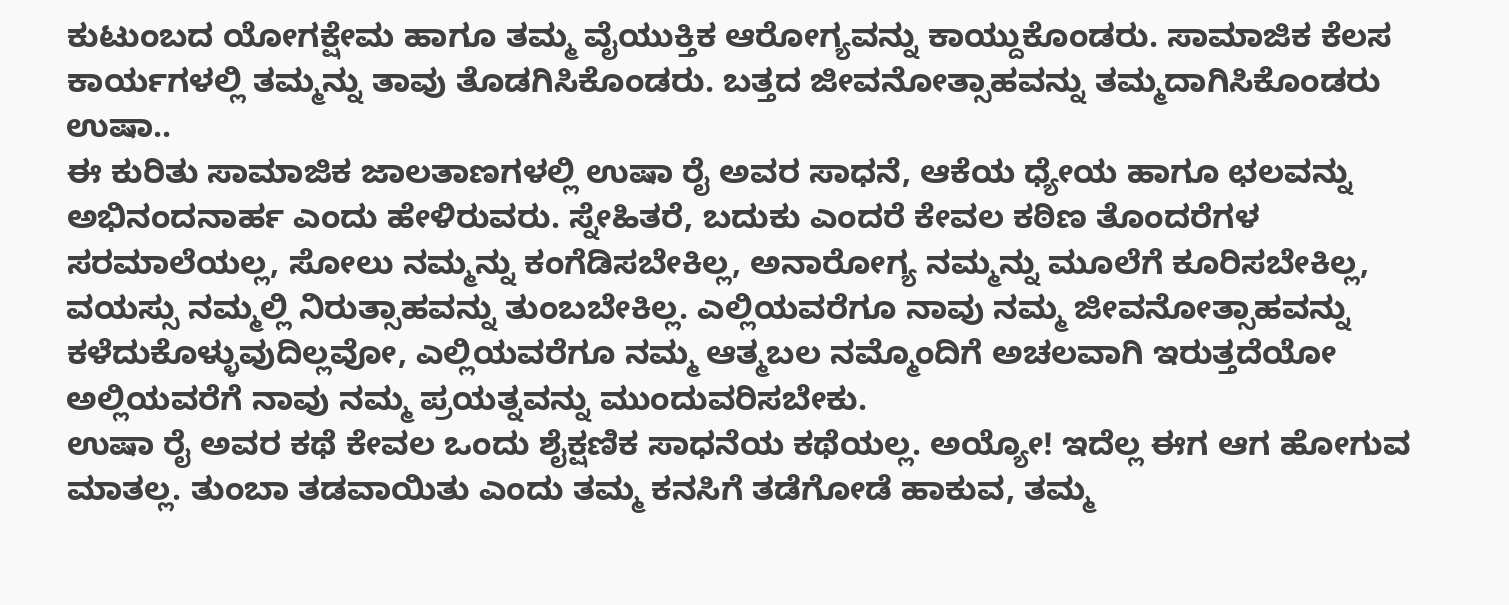ಕುಟುಂಬದ ಯೋಗಕ್ಷೇಮ ಹಾಗೂ ತಮ್ಮ ವೈಯುಕ್ತಿಕ ಆರೋಗ್ಯವನ್ನು ಕಾಯ್ದುಕೊಂಡರು. ಸಾಮಾಜಿಕ ಕೆಲಸ ಕಾರ್ಯಗಳಲ್ಲಿ ತಮ್ಮನ್ನು ತಾವು ತೊಡಗಿಸಿಕೊಂಡರು. ಬತ್ತದ ಜೀವನೋತ್ಸಾಹವನ್ನು ತಮ್ಮದಾಗಿಸಿಕೊಂಡರು ಉಷಾ..
ಈ ಕುರಿತು ಸಾಮಾಜಿಕ ಜಾಲತಾಣಗಳಲ್ಲಿ ಉಷಾ ರೈ ಅವರ ಸಾಧನೆ, ಆಕೆಯ ಧ್ಯೇಯ ಹಾಗೂ ಛಲವನ್ನು ಅಭಿನಂದನಾರ್ಹ ಎಂದು ಹೇಳಿರುವರು. ಸ್ನೇಹಿತರೆ, ಬದುಕು ಎಂದರೆ ಕೇವಲ ಕಠಿಣ ತೊಂದರೆಗಳ ಸರಮಾಲೆಯಲ್ಲ, ಸೋಲು ನಮ್ಮನ್ನು ಕಂಗೆಡಿಸಬೇಕಿಲ್ಲ, ಅನಾರೋಗ್ಯ ನಮ್ಮನ್ನು ಮೂಲೆಗೆ ಕೂರಿಸಬೇಕಿಲ್ಲ, ವಯಸ್ಸು ನಮ್ಮಲ್ಲಿ ನಿರುತ್ಸಾಹವನ್ನು ತುಂಬಬೇಕಿಲ್ಲ. ಎಲ್ಲಿಯವರೆಗೂ ನಾವು ನಮ್ಮ ಜೀವನೋತ್ಸಾಹವನ್ನು ಕಳೆದುಕೊಳ್ಳುವುದಿಲ್ಲವೋ, ಎಲ್ಲಿಯವರೆಗೂ ನಮ್ಮ ಆತ್ಮಬಲ ನಮ್ಮೊಂದಿಗೆ ಅಚಲವಾಗಿ ಇರುತ್ತದೆಯೋ ಅಲ್ಲಿಯವರೆಗೆ ನಾವು ನಮ್ಮ ಪ್ರಯತ್ನವನ್ನು ಮುಂದುವರಿಸಬೇಕು.
ಉಷಾ ರೈ ಅವರ ಕಥೆ ಕೇವಲ ಒಂದು ಶೈಕ್ಷಣಿಕ ಸಾಧನೆಯ ಕಥೆಯಲ್ಲ. ಅಯ್ಯೋ! ಇದೆಲ್ಲ ಈಗ ಆಗ ಹೋಗುವ ಮಾತಲ್ಲ. ತುಂಬಾ ತಡವಾಯಿತು ಎಂದು ತಮ್ಮ ಕನಸಿಗೆ ತಡೆಗೋಡೆ ಹಾಕುವ, ತಮ್ಮ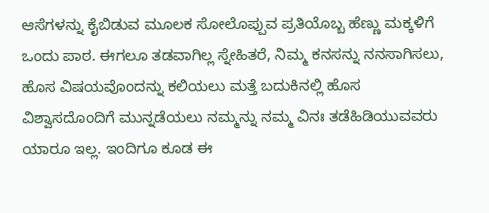ಆಸೆಗಳನ್ನು ಕೈಬಿಡುವ ಮೂಲಕ ಸೋಲೊಪ್ಪುವ ಪ್ರತಿಯೊಬ್ಬ ಹೆಣ್ಣು ಮಕ್ಕಳಿಗೆ ಒಂದು ಪಾಠ. ಈಗಲೂ ತಡವಾಗಿಲ್ಲ ಸ್ನೇಹಿತರೆ, ನಿಮ್ಮ ಕನಸನ್ನು ನನಸಾಗಿಸಲು, ಹೊಸ ವಿಷಯವೊಂದನ್ನು ಕಲಿಯಲು ಮತ್ತೆ ಬದುಕಿನಲ್ಲಿ ಹೊಸ ವಿಶ್ವಾಸದೊಂದಿಗೆ ಮುನ್ನಡೆಯಲು ನಮ್ಮನ್ನು ನಮ್ಮ ವಿನಃ ತಡೆಹಿಡಿಯುವವರು ಯಾರೂ ಇಲ್ಲ. ಇಂದಿಗೂ ಕೂಡ ಈ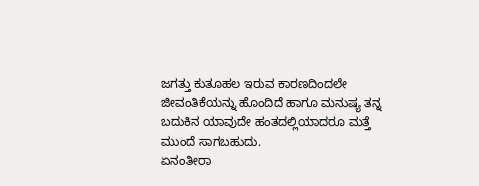ಜಗತ್ತು ಕುತೂಹಲ ಇರುವ ಕಾರಣದಿಂದಲೇ ಜೀವಂತಿಕೆಯನ್ನು ಹೊಂದಿದೆ ಹಾಗೂ ಮನುಷ್ಯ ತನ್ನ ಬದುಕಿನ ಯಾವುದೇ ಹಂತದಲ್ಲಿಯಾದರೂ ಮತ್ತೆ ಮುಂದೆ ಸಾಗಬಹುದು.
ಏನಂತೀರಾ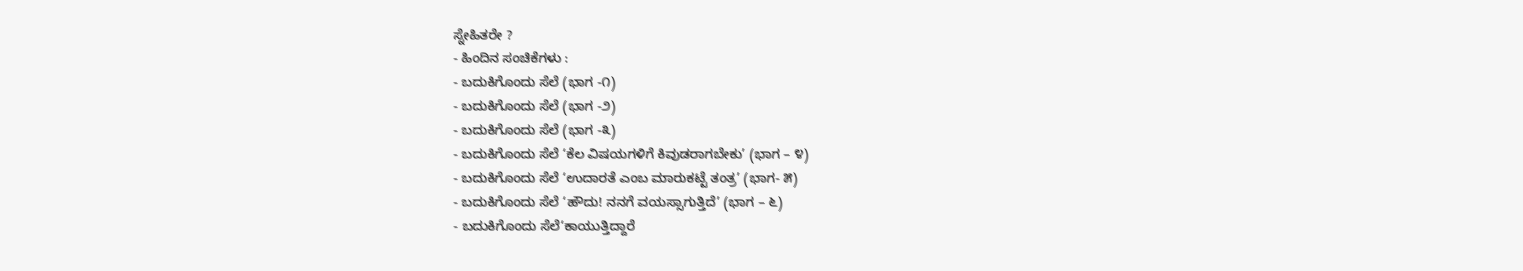ಸ್ನೇಹಿತರೇ ?
- ಹಿಂದಿನ ಸಂಚಿಕೆಗಳು :
- ಬದುಕಿಗೊಂದು ಸೆಲೆ (ಭಾಗ -೧)
- ಬದುಕಿಗೊಂದು ಸೆಲೆ (ಭಾಗ -೨)
- ಬದುಕಿಗೊಂದು ಸೆಲೆ (ಭಾಗ -೩)
- ಬದುಕಿಗೊಂದು ಸೆಲೆ ‘ಕೆಲ ವಿಷಯಗಳಿಗೆ ಕಿವುಡರಾಗಬೇಕು’ (ಭಾಗ – ೪)
- ಬದುಕಿಗೊಂದು ಸೆಲೆ ‘ಉದಾರತೆ ಎಂಬ ಮಾರುಕಟ್ಟೆ ತಂತ್ರ’ (ಭಾಗ- ೫)
- ಬದುಕಿಗೊಂದು ಸೆಲೆ ‘ಹೌದು! ನನಗೆ ವಯಸ್ಸಾಗುತ್ತಿದೆ’ (ಭಾಗ – ೬)
- ಬದುಕಿಗೊಂದು ಸೆಲೆ‘ಕಾಯುತ್ತಿದ್ದಾರೆ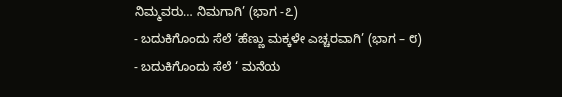ನಿಮ್ಮವರು… ನಿಮಗಾಗಿ’ (ಭಾಗ -೭)
- ಬದುಕಿಗೊಂದು ಸೆಲೆ ‘ಹೆಣ್ಣು ಮಕ್ಕಳೇ ಎಚ್ಚರವಾಗಿ’ (ಭಾಗ – ೮)
- ಬದುಕಿಗೊಂದು ಸೆಲೆ ‘ ಮನೆಯ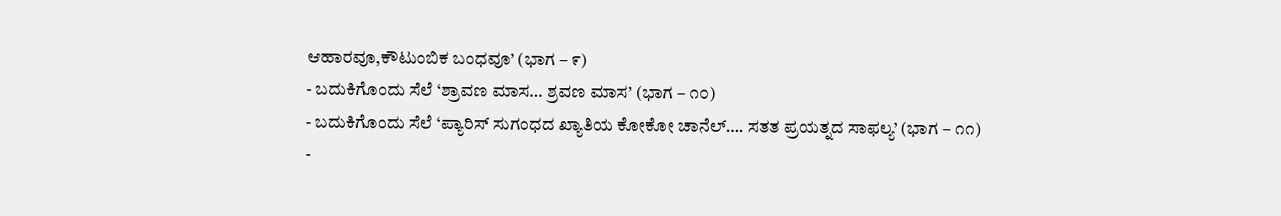ಆಹಾರವೂ,ಕೌಟುಂಬಿಕ ಬಂಧವೂ’ (ಭಾಗ – ೯)
- ಬದುಕಿಗೊಂದು ಸೆಲೆ ‘ಶ್ರಾವಣ ಮಾಸ… ಶ್ರವಣ ಮಾಸ’ (ಭಾಗ – ೧೦)
- ಬದುಕಿಗೊಂದು ಸೆಲೆ ‘ಪ್ಯಾರಿಸ್ ಸುಗಂಧದ ಖ್ಯಾತಿಯ ಕೋಕೋ ಚಾನೆಲ್…. ಸತತ ಪ್ರಯತ್ನದ ಸಾಫಲ್ಯ’ (ಭಾಗ – ೧೧)
-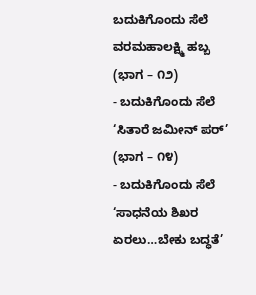ಬದುಕಿಗೊಂದು ಸೆಲೆ ವರಮಹಾಲಕ್ಷ್ಮಿ ಹಬ್ಬ (ಭಾಗ – ೧೨)
- ಬದುಕಿಗೊಂದು ಸೆಲೆ ‘ಸಿತಾರೆ ಜಮೀನ್ ಪರ್’ (ಭಾಗ – ೧೪)
- ಬದುಕಿಗೊಂದು ಸೆಲೆ ‘ಸಾಧನೆಯ ಶಿಖರ ಏರಲು…ಬೇಕು ಬದ್ಧತೆ’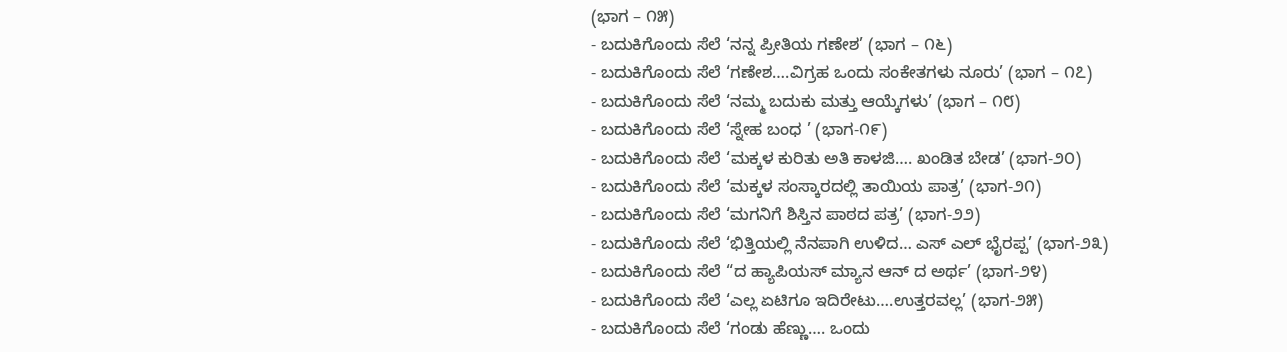(ಭಾಗ – ೧೫)
- ಬದುಕಿಗೊಂದು ಸೆಲೆ ‘ನನ್ನ ಪ್ರೀತಿಯ ಗಣೇಶ’ (ಭಾಗ – ೧೬)
- ಬದುಕಿಗೊಂದು ಸೆಲೆ ‘ಗಣೇಶ….ವಿಗ್ರಹ ಒಂದು ಸಂಕೇತಗಳು ನೂರು’ (ಭಾಗ – ೧೭)
- ಬದುಕಿಗೊಂದು ಸೆಲೆ ‘ನಮ್ಮ ಬದುಕು ಮತ್ತು ಆಯ್ಕೆಗಳು’ (ಭಾಗ – ೧೮)
- ಬದುಕಿಗೊಂದು ಸೆಲೆ ‘ಸ್ನೇಹ ಬಂಧ ’ (ಭಾಗ-೧೯)
- ಬದುಕಿಗೊಂದು ಸೆಲೆ ‘ಮಕ್ಕಳ ಕುರಿತು ಅತಿ ಕಾಳಜಿ…. ಖಂಡಿತ ಬೇಡ’ (ಭಾಗ-೨೦)
- ಬದುಕಿಗೊಂದು ಸೆಲೆ ‘ಮಕ್ಕಳ ಸಂಸ್ಕಾರದಲ್ಲಿ ತಾಯಿಯ ಪಾತ್ರ’ (ಭಾಗ-೨೧)
- ಬದುಕಿಗೊಂದು ಸೆಲೆ ‘ಮಗನಿಗೆ ಶಿಸ್ತಿನ ಪಾಠದ ಪತ್ರ’ (ಭಾಗ-೨೨)
- ಬದುಕಿಗೊಂದು ಸೆಲೆ ‘ಭಿತ್ತಿಯಲ್ಲಿ ನೆನಪಾಗಿ ಉಳಿದ… ಎಸ್ ಎಲ್ ಭೈರಪ್ಪ’ (ಭಾಗ-೨೩)
- ಬದುಕಿಗೊಂದು ಸೆಲೆ “ದ ಹ್ಯಾಪಿಯಸ್ ಮ್ಯಾನ ಆನ್ ದ ಅರ್ಥ’ (ಭಾಗ-೨೪)
- ಬದುಕಿಗೊಂದು ಸೆಲೆ ‘ಎಲ್ಲ ಏಟಿಗೂ ಇದಿರೇಟು….ಉತ್ತರವಲ್ಲ’ (ಭಾಗ-೨೫)
- ಬದುಕಿಗೊಂದು ಸೆಲೆ ‘ಗಂಡು ಹೆಣ್ಣು…. ಒಂದು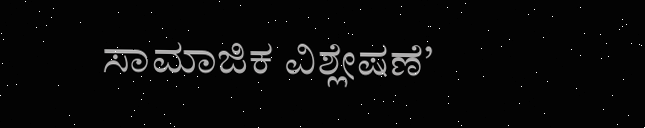ಸಾಮಾಜಿಕ ವಿಶ್ಲೇಷಣೆ’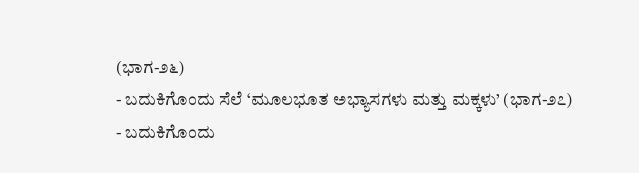(ಭಾಗ-೨೬)
- ಬದುಕಿಗೊಂದು ಸೆಲೆ ‘ಮೂಲಭೂತ ಅಭ್ಯಾಸಗಳು ಮತ್ತು ಮಕ್ಕಳು’ (ಭಾಗ-೨೭)
- ಬದುಕಿಗೊಂದು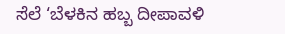ಸೆಲೆ ‘ಬೆಳಕಿನ ಹಬ್ಬ ದೀಪಾವಳಿ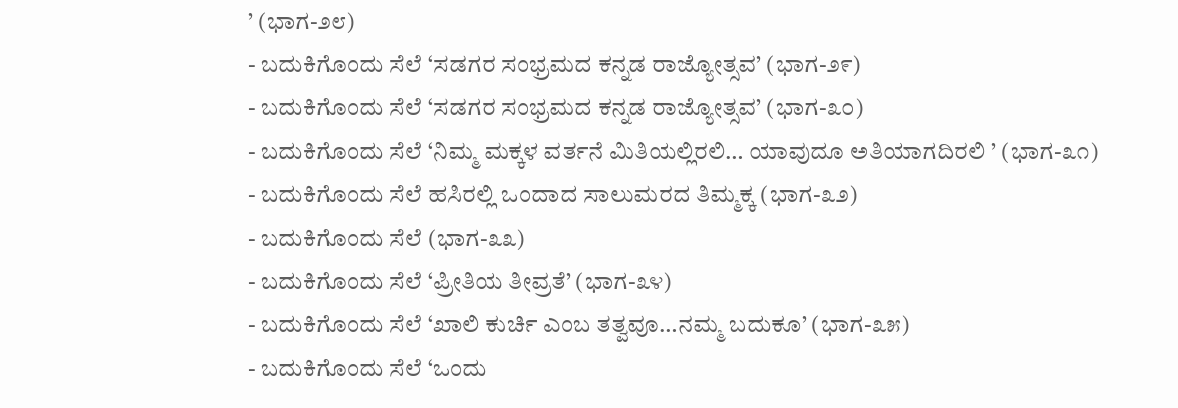’ (ಭಾಗ-೨೮)
- ಬದುಕಿಗೊಂದು ಸೆಲೆ ‘ಸಡಗರ ಸಂಭ್ರಮದ ಕನ್ನಡ ರಾಜ್ಯೋತ್ಸವ’ (ಭಾಗ-೨೯)
- ಬದುಕಿಗೊಂದು ಸೆಲೆ ‘ಸಡಗರ ಸಂಭ್ರಮದ ಕನ್ನಡ ರಾಜ್ಯೋತ್ಸವ’ (ಭಾಗ-೩೦)
- ಬದುಕಿಗೊಂದು ಸೆಲೆ ‘ನಿಮ್ಮ ಮಕ್ಕಳ ವರ್ತನೆ ಮಿತಿಯಲ್ಲಿರಲಿ… ಯಾವುದೂ ಅತಿಯಾಗದಿರಲಿ ’ (ಭಾಗ-೩೧)
- ಬದುಕಿಗೊಂದು ಸೆಲೆ ಹಸಿರಲ್ಲಿ ಒಂದಾದ ಸಾಲುಮರದ ತಿಮ್ಮಕ್ಕ (ಭಾಗ-೩೨)
- ಬದುಕಿಗೊಂದು ಸೆಲೆ (ಭಾಗ-೩೩)
- ಬದುಕಿಗೊಂದು ಸೆಲೆ ‘ಪ್ರೀತಿಯ ತೀವ್ರತೆ’ (ಭಾಗ-೩೪)
- ಬದುಕಿಗೊಂದು ಸೆಲೆ ‘ಖಾಲಿ ಕುರ್ಚಿ ಎಂಬ ತತ್ವವೂ…ನಮ್ಮ ಬದುಕೂ’ (ಭಾಗ-೩೫)
- ಬದುಕಿಗೊಂದು ಸೆಲೆ ‘ಒಂದು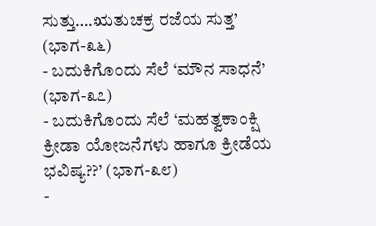ಸುತ್ತು….ಋತುಚಕ್ರ ರಜೆಯ ಸುತ್ತ’ (ಭಾಗ-೩೬)
- ಬದುಕಿಗೊಂದು ಸೆಲೆ ‘ಮೌನ ಸಾಧನೆ’ (ಭಾಗ-೩೭)
- ಬದುಕಿಗೊಂದು ಸೆಲೆ ‘ಮಹತ್ವಕಾಂಕ್ಷಿ ಕ್ರೀಡಾ ಯೋಜನೆಗಳು ಹಾಗೂ ಕ್ರೀಡೆಯ ಭವಿಷ್ಯ??’ (ಭಾಗ-೩೮)
-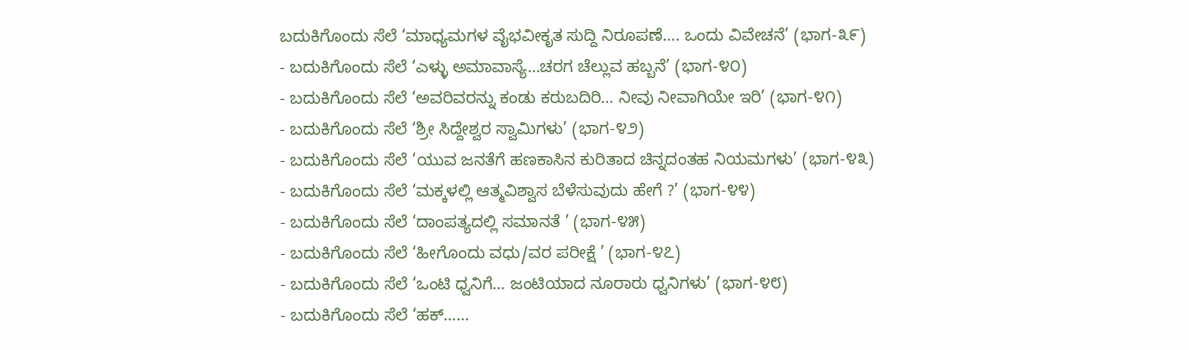ಬದುಕಿಗೊಂದು ಸೆಲೆ ‘ಮಾಧ್ಯಮಗಳ ವೈಭವೀಕೃತ ಸುದ್ದಿ ನಿರೂಪಣೆ…. ಒಂದು ವಿವೇಚನೆ’ (ಭಾಗ-೩೯)
- ಬದುಕಿಗೊಂದು ಸೆಲೆ ‘ಎಳ್ಳು ಅಮಾವಾಸ್ಯೆ…ಚರಗ ಚೆಲ್ಲುವ ಹಬ್ಬನೆ’ (ಭಾಗ-೪೦)
- ಬದುಕಿಗೊಂದು ಸೆಲೆ ‘ಅವರಿವರನ್ನು ಕಂಡು ಕರುಬದಿರಿ… ನೀವು ನೀವಾಗಿಯೇ ಇರಿ’ (ಭಾಗ-೪೧)
- ಬದುಕಿಗೊಂದು ಸೆಲೆ ‘ಶ್ರೀ ಸಿದ್ದೇಶ್ವರ ಸ್ವಾಮಿಗಳು’ (ಭಾಗ-೪೨)
- ಬದುಕಿಗೊಂದು ಸೆಲೆ ‘ಯುವ ಜನತೆಗೆ ಹಣಕಾಸಿನ ಕುರಿತಾದ ಚಿನ್ನದಂತಹ ನಿಯಮಗಳು’ (ಭಾಗ-೪೩)
- ಬದುಕಿಗೊಂದು ಸೆಲೆ ‘ಮಕ್ಕಳಲ್ಲಿ ಆತ್ಮವಿಶ್ವಾಸ ಬೆಳೆಸುವುದು ಹೇಗೆ ?’ (ಭಾಗ-೪೪)
- ಬದುಕಿಗೊಂದು ಸೆಲೆ ‘ದಾಂಪತ್ಯದಲ್ಲಿ ಸಮಾನತೆ ’ (ಭಾಗ-೪೫)
- ಬದುಕಿಗೊಂದು ಸೆಲೆ ‘ಹೀಗೊಂದು ವಧು/ವರ ಪರೀಕ್ಷೆ ’ (ಭಾಗ-೪೭)
- ಬದುಕಿಗೊಂದು ಸೆಲೆ ‘ಒಂಟಿ ಧ್ವನಿಗೆ… ಜಂಟಿಯಾದ ನೂರಾರು ಧ್ವನಿಗಳು’ (ಭಾಗ-೪೮)
- ಬದುಕಿಗೊಂದು ಸೆಲೆ ‘ಹಕ್……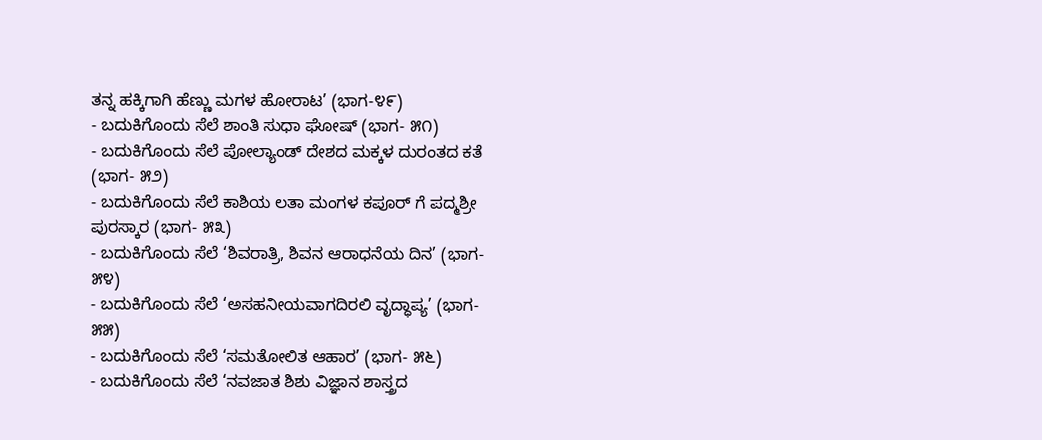ತನ್ನ ಹಕ್ಕಿಗಾಗಿ ಹೆಣ್ಣು ಮಗಳ ಹೋರಾಟ’ (ಭಾಗ-೪೯)
- ಬದುಕಿಗೊಂದು ಸೆಲೆ ಶಾಂತಿ ಸುಧಾ ಘೋಷ್ (ಭಾಗ- ೫೧)
- ಬದುಕಿಗೊಂದು ಸೆಲೆ ಪೋಲ್ಯಾಂಡ್ ದೇಶದ ಮಕ್ಕಳ ದುರಂತದ ಕತೆ (ಭಾಗ- ೫೨)
- ಬದುಕಿಗೊಂದು ಸೆಲೆ ಕಾಶಿಯ ಲತಾ ಮಂಗಳ ಕಪೂರ್ ಗೆ ಪದ್ಮಶ್ರೀ ಪುರಸ್ಕಾರ (ಭಾಗ- ೫೩)
- ಬದುಕಿಗೊಂದು ಸೆಲೆ ‘ಶಿವರಾತ್ರಿ, ಶಿವನ ಆರಾಧನೆಯ ದಿನ’ (ಭಾಗ- ೫೪)
- ಬದುಕಿಗೊಂದು ಸೆಲೆ ‘ಅಸಹನೀಯವಾಗದಿರಲಿ ವೃದ್ಧಾಪ್ಯ’ (ಭಾಗ- ೫೫)
- ಬದುಕಿಗೊಂದು ಸೆಲೆ ‘ಸಮತೋಲಿತ ಆಹಾರ’ (ಭಾಗ- ೫೬)
- ಬದುಕಿಗೊಂದು ಸೆಲೆ ‘ನವಜಾತ ಶಿಶು ವಿಜ್ಞಾನ ಶಾಸ್ತ್ರದ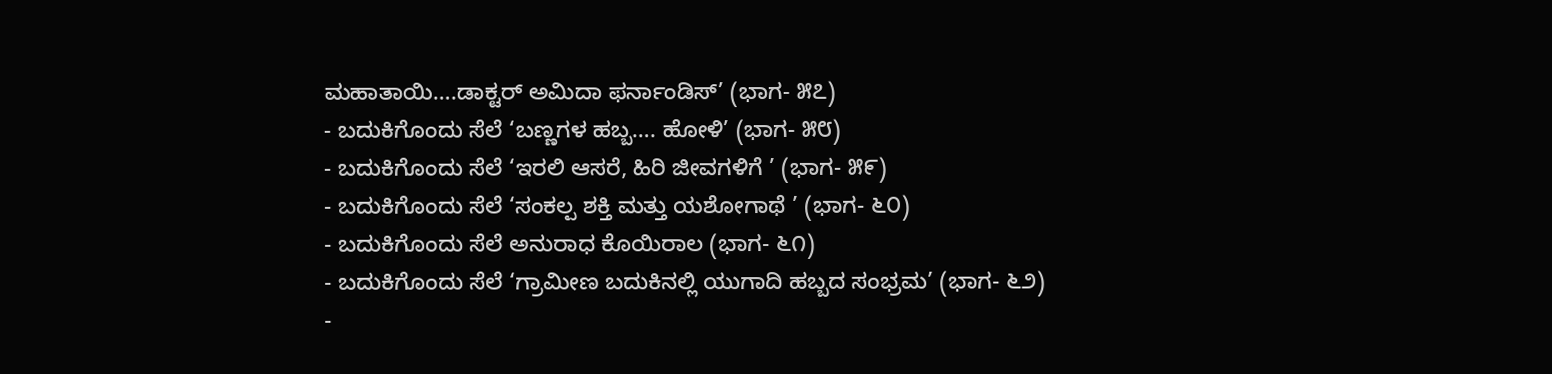ಮಹಾತಾಯಿ….ಡಾಕ್ಟರ್ ಅಮಿದಾ ಫರ್ನಾಂಡಿಸ್’ (ಭಾಗ- ೫೭)
- ಬದುಕಿಗೊಂದು ಸೆಲೆ ‘ಬಣ್ಣಗಳ ಹಬ್ಬ…. ಹೋಳಿ’ (ಭಾಗ- ೫೮)
- ಬದುಕಿಗೊಂದು ಸೆಲೆ ‘ಇರಲಿ ಆಸರೆ, ಹಿರಿ ಜೀವಗಳಿಗೆ ’ (ಭಾಗ- ೫೯)
- ಬದುಕಿಗೊಂದು ಸೆಲೆ ‘ಸಂಕಲ್ಪ ಶಕ್ತಿ ಮತ್ತು ಯಶೋಗಾಥೆ ’ (ಭಾಗ- ೬೦)
- ಬದುಕಿಗೊಂದು ಸೆಲೆ ಅನುರಾಧ ಕೊಯಿರಾಲ (ಭಾಗ- ೬೧)
- ಬದುಕಿಗೊಂದು ಸೆಲೆ ‘ಗ್ರಾಮೀಣ ಬದುಕಿನಲ್ಲಿ ಯುಗಾದಿ ಹಬ್ಬದ ಸಂಭ್ರಮ’ (ಭಾಗ- ೬೨)
-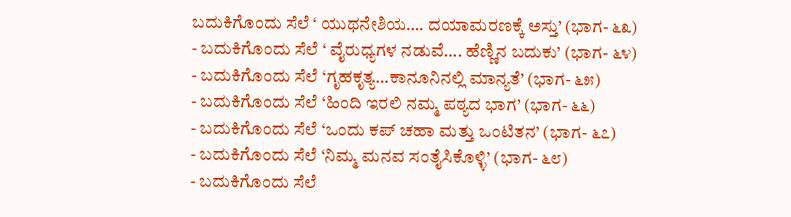ಬದುಕಿಗೊಂದು ಸೆಲೆ ‘ ಯುಥನೇಶಿಯ…. ದಯಾಮರಣಕ್ಕೆ ಅಸ್ತು’ (ಭಾಗ- ೬೩)
- ಬದುಕಿಗೊಂದು ಸೆಲೆ ‘ ವೈರುಧ್ಯಗಳ ನಡುವೆ…. ಹೆಣ್ಣಿನ ಬದುಕು’ (ಭಾಗ- ೬೪)
- ಬದುಕಿಗೊಂದು ಸೆಲೆ ‘ಗೃಹಕೃತ್ಯ…ಕಾನೂನಿನಲ್ಲಿ ಮಾನ್ಯತೆ’ (ಭಾಗ- ೬೫)
- ಬದುಕಿಗೊಂದು ಸೆಲೆ ‘ಹಿಂದಿ ಇರಲಿ ನಮ್ಮ ಪಠ್ಯದ ಭಾಗ’ (ಭಾಗ- ೬೬)
- ಬದುಕಿಗೊಂದು ಸೆಲೆ ‘ಒಂದು ಕಪ್ ಚಹಾ ಮತ್ತು ಒಂಟಿತನ’ (ಭಾಗ- ೬೭)
- ಬದುಕಿಗೊಂದು ಸೆಲೆ ‘ನಿಮ್ಮ ಮನವ ಸಂತೈಸಿಕೊಳ್ಳಿ’ (ಭಾಗ- ೬೮)
- ಬದುಕಿಗೊಂದು ಸೆಲೆ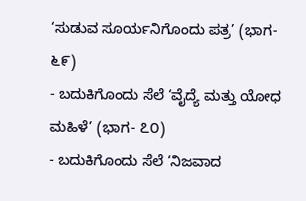‘ಸುಡುವ ಸೂರ್ಯನಿಗೊಂದು ಪತ್ರ’ (ಭಾಗ- ೬೯)
- ಬದುಕಿಗೊಂದು ಸೆಲೆ ‘ವೈದ್ಯೆ ಮತ್ತು ಯೋಧ ಮಹಿಳೆ’ (ಭಾಗ- ೭೦)
- ಬದುಕಿಗೊಂದು ಸೆಲೆ ‘ನಿಜವಾದ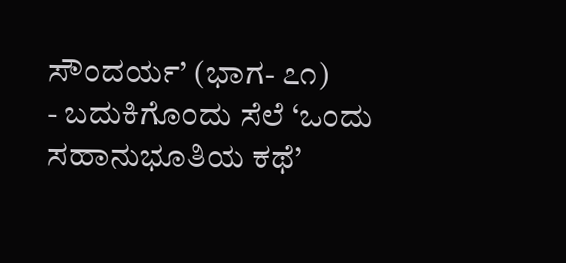ಸೌಂದರ್ಯ’ (ಭಾಗ- ೭೧)
- ಬದುಕಿಗೊಂದು ಸೆಲೆ ‘ಒಂದು ಸಹಾನುಭೂತಿಯ ಕಥೆ’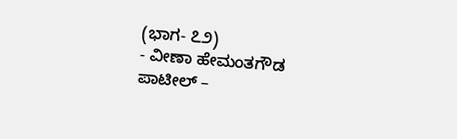(ಭಾಗ- ೭೨)
- ವೀಣಾ ಹೇಮಂತಗೌಡ ಪಾಟೀಲ್ –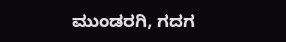ಮುಂಡರಗಿ, ಗದಗ